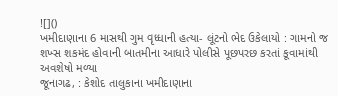![]()
ખમીદાણાના 6 માસથી ગુમ વૃધ્ધાની હત્યા- લૂંટનો ભેદ ઉકેલાયો : ગામનો જ શખ્સ શકમંદ હોવાની બાતમીના આધારે પોલીસે પૂછપરછ કરતાં કૂવામાંથી અવશેષો મળ્યા
જૂનાગઢ, : કેશોદ તાલુકાના ખમીદાણાના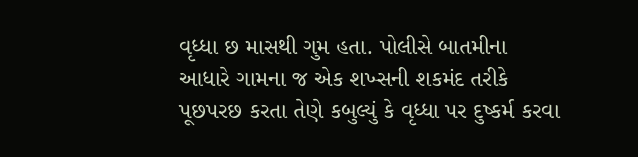વૃધ્ધા છ માસથી ગુમ હતા. પોલીસે બાતમીના આધારે ગામના જ એક શખ્સની શકમંદ તરીકે પૂછપરછ કરતા તેણે કબુલ્યું કે વૃધ્ધા પર દુષ્કર્મ કરવા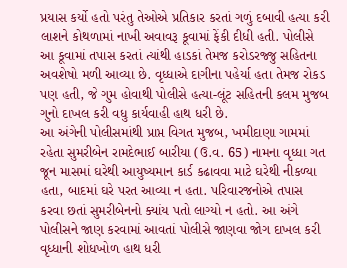પ્રયાસ કર્યો હતો પરંતુ તેઓએ પ્રતિકાર કરતાં ગળું દબાવી હત્યા કરી લાશને કોથળામાં નાખી અવાવરૂ કૂવામાં ફેંકી દીધી હતી. પોલીસે આ કૂવામાં તપાસ કરતાં ત્યાંથી હાડકાં તેમજ કરોડરજ્જુ સહિતના અવશેષો મળી આવ્યા છે. વૃધ્ધાએ દાગીના પહેર્યા હતા તેમજ રોકડ પણ હતી, જે ગુમ હોવાથી પોલીસે હત્યા-લૂંટ સહિતની કલમ મુજબ ગુનો દાખલ કરી વધુ કાર્યવાહી હાથ ધરી છે.
આ અંગેની પોલીસમાંથી પ્રાપ્ત વિગત મુજબ, ખમીદાણા ગામમાં રહેતા સુમરીબેન રામદેભાઈ બારીયા (ઉ.વ. 65) નામના વૃધ્ધા ગત જૂન માસમાં ઘરેથી આયુષ્યમાન કાર્ડ કઢાવવા માટે ઘરેથી નીકળ્યા હતા, બાદમાં ઘરે પરત આવ્યા ન હતા. પરિવારજનોએ તપાસ કરવા છતાં સુમરીબેનનો ક્યાંય પતો લાગ્યો ન હતો. આ અંગે પોલીસને જાણ કરવામાં આવતાં પોલીસે જાણવા જોગ દાખલ કરી વૃધ્ધાની શોધખોળ હાથ ધરી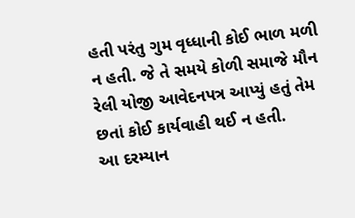હતી પરંતુ ગુમ વૃધ્ધાની કોઈ ભાળ મળી ન હતી. જે તે સમયે કોળી સમાજે મૌન રેલી યોજી આવેદનપત્ર આપ્યું હતું તેમ છતાં કોઈ કાર્યવાહી થઈ ન હતી.
આ દરમ્યાન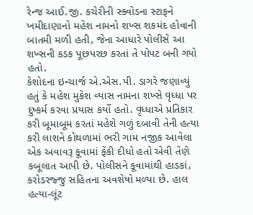રેન્જ આઈ.જી. કચેરીની સ્ક્વોડના સ્ટાફને ખમીદાણાનો મહેશ નામનો શખ્સ શકમંદ હોવાની બાતમી મળી હતી, જેના આધારે પોલીસે આ શખ્સની કડક પૂછપરછ કરતાં તે પોપટ બની ગયો હતો.
કેશોદના ઇન્ચાર્જ એ.એસ.પી. ડાગરે જણાવ્યું હતું કે મહેશ મુકેશ વ્યાસ નામના શખ્સે વૃધ્ધા પર દુષ્કર્મ કરવા પ્રયાસ કર્યો હતો. વૃધ્ધાએ પ્રતિકાર કરી બૂમાબૂમ કરતાં મહેશે ગળું દબાવી તેની હત્યા કરી લાશને કોથળામાં ભરી ગામ નજીક આવેલા એક અવાવરૂ કૂવામાં ફેંકી દીધો હતો એવી તેણે કબૂલાત આપી છે. પોલીસને કૂવામાંથી હાડકાં, કરોડરજ્જુ સહિતના અવશેષો મળ્યા છે. હાલ હત્યા-લૂંટ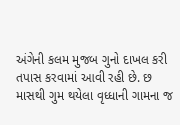અંગેની કલમ મુજબ ગુનો દાખલ કરી તપાસ કરવામાં આવી રહી છે. છ માસથી ગુમ થયેલા વૃધ્ધાની ગામના જ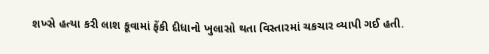શખ્સે હત્યા કરી લાશ કૂવામાં ફેંકી દીધાનો ખુલાસો થતા વિસ્તારમાં ચકચાર વ્યાપી ગઈ હતી.